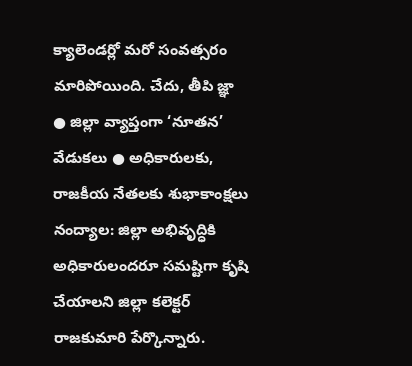క్యాలెండర్లో మరో సంవత్సరం మారిపోయింది. చేదు, తీపి జ్ఞా
● జిల్లా వ్యాప్తంగా ‘నూతన’ వేడుకలు ● అధికారులకు, రాజకీయ నేతలకు శుభాకాంక్షలు
నంద్యాల: జిల్లా అభివృద్ధికి అధికారులందరూ సమష్టిగా కృషి చేయాలని జిల్లా కలెక్టర్ రాజకుమారి పేర్కొన్నారు.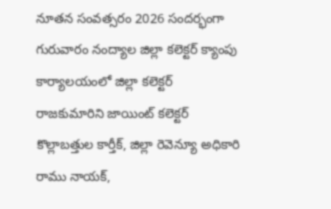నూతన సంవత్సరం 2026 సందర్భంగా గురువారం నంద్యాల జిల్లా కలెక్టర్ క్యాంపు కార్యాలయంలో జిల్లా కలెక్టర్ రాజకుమారిని జాయింట్ కలెక్టర్ కొల్లాబత్తుల కార్తీక్, జిల్లా రెవెన్యూ అధికారి రాము నాయక్,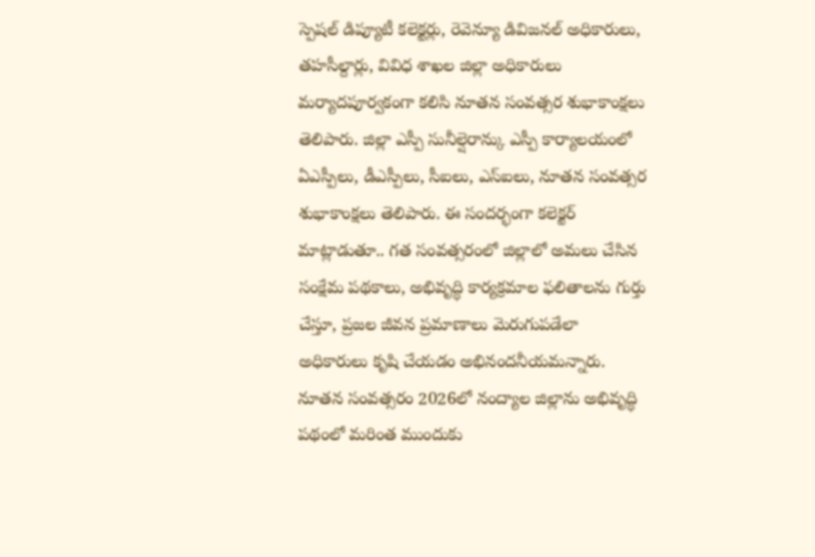స్పెషల్ డిప్యూటీ కలెక్టర్లు, రెవెన్యూ డివిజనల్ అధికారులు, తహసీల్దార్లు, వివిధ శాఖల జిల్లా అధికారులు మర్యాదపూర్వకంగా కలిసి నూతన సంవత్సర శుభాకాంక్షలు తెలిపారు. జిల్లా ఎస్పీ సునీల్షెరాన్కు ఎస్పీ కార్యాలయంలో ఏఎస్పీలు, డీఎస్పీలు, సీఐలు, ఎస్ఐలు, నూతన సంవత్సర శుభాకాంక్షలు తెలిపారు. ఈ సందర్భంగా కలెక్టర్ మాట్లాడుతూ.. గత సంవత్సరంలో జిల్లాలో అమలు చేసిన సంక్షేమ పథకాలు, అభివృద్ధి కార్యక్రమాల ఫలితాలను గుర్తు చేస్తూ, ప్రజల జీవన ప్రమాణాలు మెరుగుపడేలా అధికారులు కృషి చేయడం అభినందనీయమన్నారు. నూతన సంవత్సరం 2026లో నంద్యాల జిల్లాను అభివృద్ధి పథంలో మరింత ముందుకు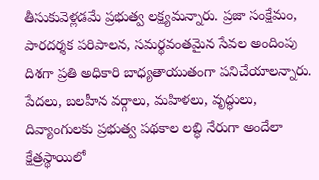తీసుకువెళ్లడమే ప్రభుత్వ లక్ష్యమన్నారు. ప్రజా సంక్షేమం, పారదర్శక పరిపాలన, సమర్థవంతమైన సేవల అందింపు దిశగా ప్రతి అధికారి బాధ్యతాయుతంగా పనిచేయాలన్నారు. పేదలు, బలహీన వర్గాలు, మహిళలు, వృద్ధులు, దివ్యాంగులకు ప్రభుత్వ పథకాల లబ్ధి నేరుగా అందేలా క్షేత్రస్థాయిలో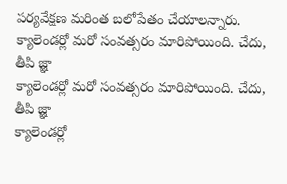పర్యవేక్షణ మరింత బలోపేతం చేయాలన్నారు.
క్యాలెండర్లో మరో సంవత్సరం మారిపోయింది. చేదు, తీపి జ్ఞా
క్యాలెండర్లో మరో సంవత్సరం మారిపోయింది. చేదు, తీపి జ్ఞా
క్యాలెండర్లో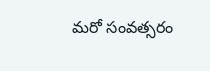మరో సంవత్సరం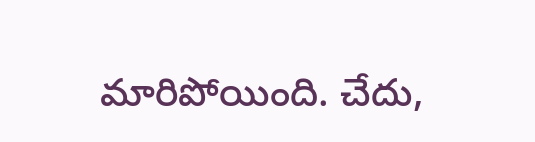మారిపోయింది. చేదు,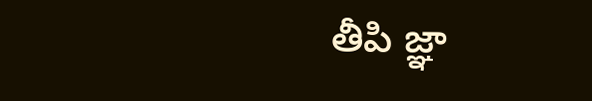తీపి జ్ఞా